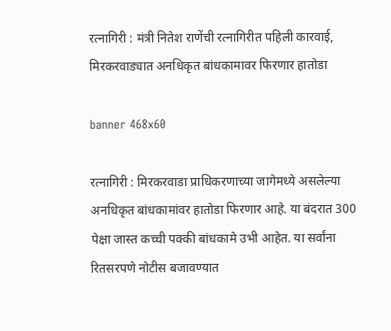रत्नागिरी : मंत्री नितेश राणेंची रत्नागिरीत पहिली कारवाई, मिरकरवाड्यात अनधिकृत बांधकामावर फिरणार हातोडा

banner 468x60

रत्नागिरी : मिरकरवाडा प्राधिकरणाच्या जागेमध्ये असलेल्या अनधिकृत बांधकामांवर हातोडा फिरणार आहे. या बंदरात 300 पेक्षा जास्त कच्ची पक्की बांधकामे उभी आहेत. या सर्वांना रितसरपणे नोटीस बजावण्यात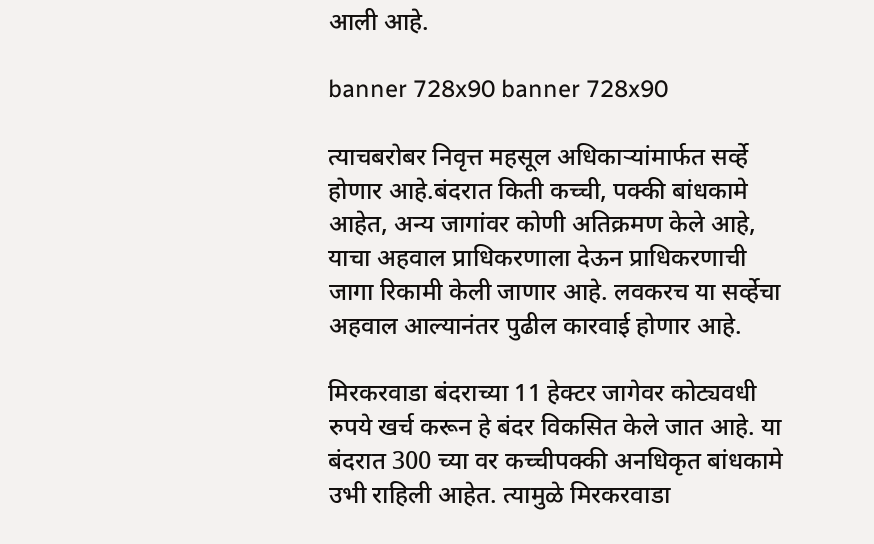आली आहे.

banner 728x90 banner 728x90

त्याचबरोबर निवृत्त महसूल अधिकार्‍यांमार्फत सर्व्हे होणार आहे.बंदरात किती कच्ची, पक्की बांधकामे आहेत, अन्य जागांवर कोणी अतिक्रमण केले आहे, याचा अहवाल प्राधिकरणाला देऊन प्राधिकरणाची जागा रिकामी केली जाणार आहे. लवकरच या सर्व्हेचा अहवाल आल्यानंतर पुढील कारवाई होणार आहे.

मिरकरवाडा बंदराच्या 11 हेक्टर जागेवर कोट्यवधी रुपये खर्च करून हे बंदर विकसित केले जात आहे. या बंदरात 300 च्या वर कच्चीपक्की अनधिकृत बांधकामे उभी राहिली आहेत. त्यामुळे मिरकरवाडा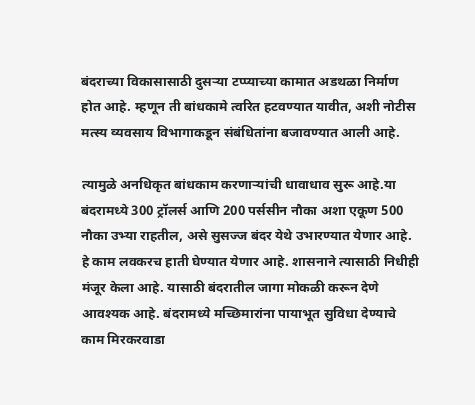बंदराच्या विकासासाठी दुसर्‍या टप्प्याच्या कामात अडथळा निर्माण होत आहे. म्हणून ती बांधकामे त्वरित हटवण्यात यावीत, अशी नोटीस मत्स्य व्यवसाय विभागाकडून संबंधितांना बजावण्यात आली आहे.

त्यामुळे अनधिकृत बांधकाम करणार्‍यांची धावाधाव सुरू आहे.या बंदरामध्ये 300 ट्रॉलर्स आणि 200 पर्ससीन नौका अशा एकूण 500 नौका उभ्या राहतील, असे सुसज्ज बंदर येथे उभारण्यात येणार आहे. हे काम लवकरच हाती घेण्यात येणार आहे. शासनाने त्यासाठी निधीही मंजूर केला आहे. यासाठी बंदरातील जागा मोकळी करून देणे आवश्यक आहे. बंदरामध्ये मच्छिमारांना पायाभूत सुविधा देण्याचे काम मिरकरवाडा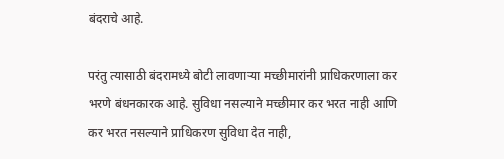बंदराचे आहे.

परंतु त्यासाठी बंदरामध्ये बोटी लावणार्‍या मच्छीमारांनी प्राधिकरणाला कर भरणे बंधनकारक आहे. सुविधा नसल्याने मच्छीमार कर भरत नाही आणि कर भरत नसल्याने प्राधिकरण सुविधा देत नाही,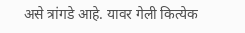असे त्रांगडे आहे. यावर गेली कित्येक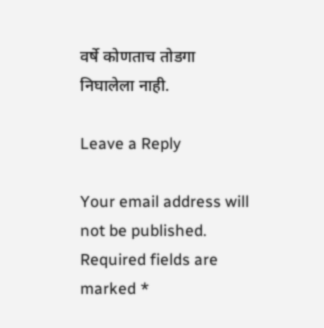वर्षे कोणताच तोडगा निघालेला नाही.

Leave a Reply

Your email address will not be published. Required fields are marked *